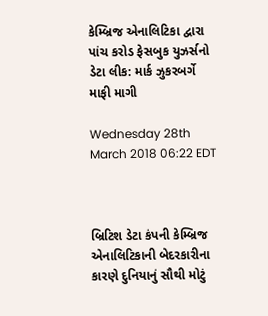કેમ્બ્રિજ એનાલિટિકા દ્વારા પાંચ કરોડ ફેસબુક યુઝર્સનો ડેટા લીક: માર્ક ઝુકરબર્ગે માફી માગી

Wednesday 28th March 2018 06:22 EDT



બ્રિટિશ ડેટા કંપની કેમ્બ્રિજ એનાલિટિકાની બેદરકારીના કારણે દુનિયાનું સૌથી મોટું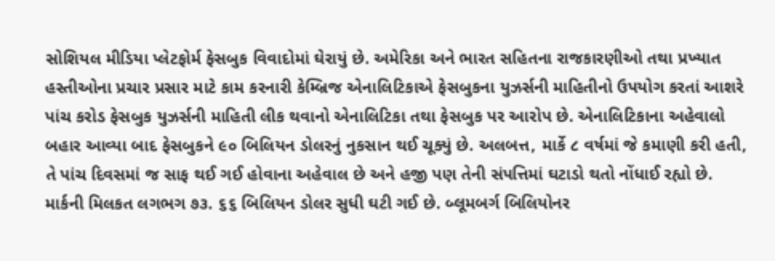સોશિયલ મીડિયા પ્લેટફોર્મ ફેસબુક વિવાદોમાં ઘેરાયું છે. અમેરિકા અને ભારત સહિતના રાજકારણીઓ તથા પ્રખ્યાત હસ્તીઓના પ્રચાર પ્રસાર માટે કામ કરનારી કેમ્બ્રિજ એનાલિટિકાએ ફેસબુકના યુઝર્સની માહિતીનો ઉપયોગ કરતાં આશરે પાંચ કરોડ ફેસબુક યુઝર્સની માહિતી લીક થવાનો એનાલિટિકા તથા ફેસબુક પર આરોપ છે. એનાલિટિકાના અહેવાલો બહાર આવ્યા બાદ ફેસબુકને ૯૦ બિલિયન ડોલરનું નુકસાન થઈ ચૂક્યું છે. અલબત્ત, માર્કે ૮ વર્ષમાં જે કમાણી કરી હતી, તે પાંચ દિવસમાં જ સાફ થઈ ગઈ હોવાના અહેવાલ છે અને હજી પણ તેની સંપત્તિમાં ઘટાડો થતો નોંધાઈ રહ્યો છે. માર્કની મિલકત લગભગ ૭૩. ૬૬ બિલિયન ડોલર સુધી ઘટી ગઈ છે. બ્લૂમબર્ગ બિલિયોનર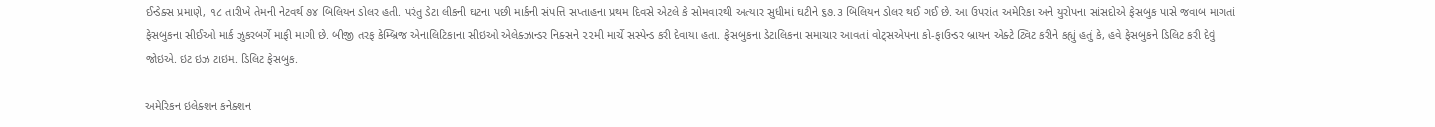ઈન્ડેક્સ પ્રમાણે, ૧૮ તારીખે તેમની નેટવર્થ ૭૪ બિલિયન ડોલર હતી. પરંતુ ડેટા લીકની ઘટના પછી માર્કની સંપત્તિ સપ્તાહના પ્રથમ દિવસે એટલે કે સોમવારથી અત્યાર સુધીમાં ઘટીને ૬૭.૩ બિલિયન ડોલર થઈ ગઈ છે. આ ઉપરાંત અમેરિકા અને યુરોપના સાંસદોએ ફેસબુક પાસે જવાબ માગતાં ફેસબુકના સીઈઓ માર્ક ઝુકરબર્ગે માફી માગી છે. બીજી તરફ કેમ્બ્રિજ એનાલિટિકાના સીઇઓ એલેક્ઝાન્ડર નિક્સને ૨૨મી માર્ચે સસ્પેન્ડ કરી દેવાયા હતા. ફેસબુકના ડેટાલિકના સમાચાર આવતાં વોટ્સએપના કો-ફાઉન્ડર બ્રાયન એક્ટે ટ્વિટ કરીને કહ્યું હતું કે, હવે ફેસબુકને ડિલિટ કરી દેવું જોઇએ. ઇટ ઇઝ ટાઇમ. ડિલિટ ફેસબુક.

અમેરિકન ઇલેક્શન કનેક્શન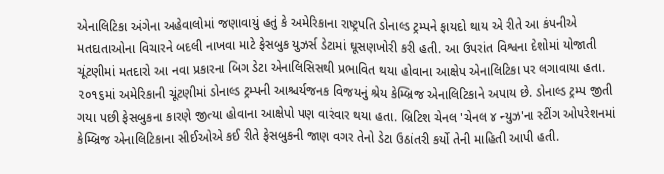એનાલિટિકા અંગેના અહેવાલોમાં જણાવાયું હતું કે અમેરિકાના રાષ્ટ્રપતિ ડોનાલ્ડ ટ્રમ્પને ફાયદો થાય એ રીતે આ કંપનીએ મતદાતાઓના વિચારને બદલી નાખવા માટે ફેસબુક યુઝર્સ ડેટામાં ઘૂસણખોરી કરી હતી. આ ઉપરાંત વિશ્વના દેશોમાં યોજાતી ચૂંટણીમાં મતદારો આ નવા પ્રકારના બિગ ડેટા એનાલિસિસથી પ્રભાવિત થયા હોવાના આક્ષેપ એનાલિટિકા પર લગાવાયા હતા. ૨૦૧૬માં અમેરિકાની ચૂંટણીમાં ડોનાલ્ડ ટ્રમ્પની આશ્ચર્યજનક વિજયનું શ્રેય કેમ્બ્રિજ એનાલિટિકાને અપાય છે. ડોનાલ્ડ ટ્રમ્પ જીતી ગયા પછી ફેસબુકના કારણે જીત્યા હોવાના આક્ષેપો પણ વારંવાર થયા હતા. બ્રિટિશ ચેનલ 'ચેનલ ૪ ન્યુઝ'ના સ્ટીંગ ઓપરેશનમાં કેમ્બ્રિજ એનાલિટિકાના સીઈઓએ કઈ રીતે ફેસબુકની જાણ વગર તેનો ડેટા ઉઠાંતરી કર્યો તેની માહિતી આપી હતી.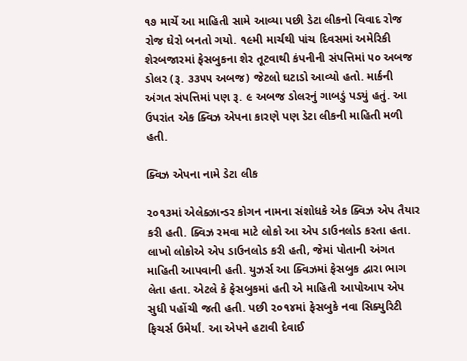૧૭ માર્ચે આ માહિતી સામે આવ્યા પછી ડેટા લીકનો વિવાદ રોજ રોજ ઘેરો બનતો ગયો. ૧૯મી માર્ચથી પાંચ દિવસમાં અમેરિકી શેરબજારમાં ફેસબુકના શેર તૂટવાથી કંપનીની સંપત્તિમાં ૫૦ અબજ ડોલર (રૂ. ૩૩૫૫ અબજ) જેટલો ઘટાડો આવ્યો હતો. માર્કની અંગત સંપત્તિમાં પણ રૂ. ૯ અબજ ડોલરનું ગાબડું પડયું હતું. આ ઉપરાંત એક ક્વિઝ એપના કારણે પણ ડેટા લીકની માહિતી મળી હતી.

ક્વિઝ એપના નામે ડેટા લીક

૨૦૧૩માં એલેક્ઝાન્ડર કોગન નામના સંશોધકે એક ક્વિઝ એપ તૈયાર કરી હતી. ક્વિઝ રમવા માટે લોકો આ એપ ડાઉનલોડ કરતા હતા. લાખો લોકોએ એપ ડાઉનલોડ કરી હતી, જેમાં પોતાની અંગત માહિતી આપવાની હતી. યુઝર્સ આ ક્વિઝમાં ફેસબુક દ્વારા ભાગ લેતા હતા. એટલે કે ફેસબુકમાં હતી એ માહિતી આપોઆપ એપ સુધી પહોંચી જતી હતી. પછી ૨૦૧૪માં ફેસબુકે નવા સિક્યુરિટી ફિચર્સ ઉમેર્યાં. આ એપને હટાવી દેવાઈ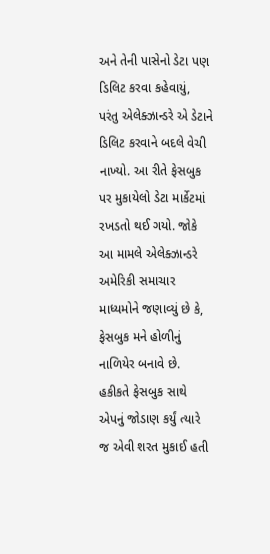અને તેની પાસેનો ડેટા પણ ડિલિટ કરવા કહેવાયું, પરંતુ એલેક્ઝાન્ડરે એ ડેટાને ડિલિટ કરવાને બદલે વેચી નાખ્યો. આ રીતે ફેસબુક પર મુકાયેલો ડેટા માર્કેટમાં રખડતો થઈ ગયો. જોકે આ મામલે એલેક્ઝાન્ડરે અમેરિકી સમાચાર માધ્યમોને જણાવ્યું છે કે, ફેસબુક મને હોળીનું નાળિયેર બનાવે છે. હકીકતે ફેસબુક સાથે એપનું જોડાણ કર્યું ત્યારે જ એવી શરત મુકાઈ હતી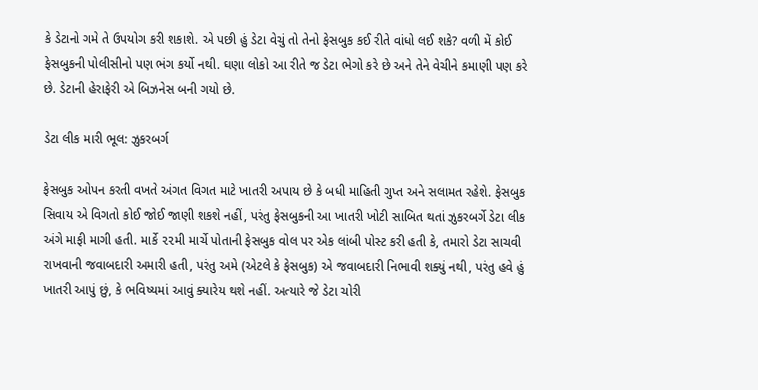કે ડેટાનો ગમે તે ઉપયોગ કરી શકાશે. એ પછી હું ડેટા વેચું તો તેનો ફેસબુક કઈ રીતે વાંધો લઈ શકે? વળી મેં કોઈ ફેસબુકની પોલીસીનો પણ ભંગ કર્યો નથી. ઘણા લોકો આ રીતે જ ડેટા ભેગો કરે છે અને તેને વેચીને કમાણી પણ કરે છે. ડેટાની હેરાફેરી એ બિઝનેસ બની ગયો છે.

ડેટા લીક મારી ભૂલ: ઝુકરબર્ગ

ફેસબુક ઓપન કરતી વખતે અંગત વિગત માટે ખાતરી અપાય છે કે બધી માહિતી ગુપ્ત અને સલામત રહેશે. ફેસબુક સિવાય એ વિગતો કોઈ જોઈ જાણી શકશે નહીં, પરંતુ ફેસબુકની આ ખાતરી ખોટી સાબિત થતાં ઝુકરબર્ગે ડેટા લીક અંગે માફી માગી હતી. માર્કે ૨૨મી માર્ચે પોતાની ફેસબુક વોલ પર એક લાંબી પોસ્ટ કરી હતી કે, તમારો ડેટા સાચવી રાખવાની જવાબદારી અમારી હતી, પરંતુ અમે (એટલે કે ફેસબુક) એ જવાબદારી નિભાવી શક્યું નથી, પરંતુ હવે હું ખાતરી આપું છું, કે ભવિષ્યમાં આવું ક્યારેય થશે નહીં. અત્યારે જે ડેટા ચોરી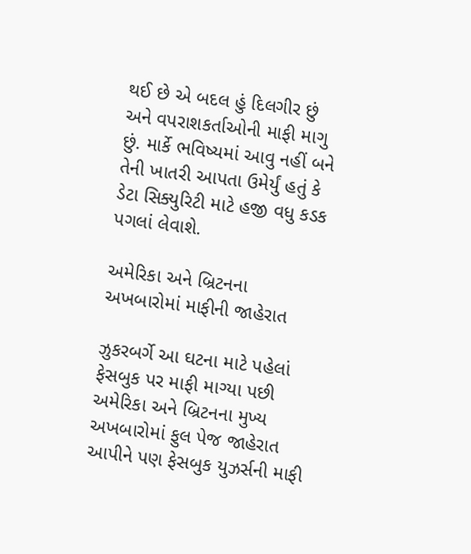થઈ છે એ બદલ હું દિલગીર છું અને વપરાશકર્તાઓની માફી માગુ છું. માર્કે ભવિષ્યમાં આવુ નહીં બને તેની ખાતરી આપતા ઉમેર્યું હતું કે ડેટા સિક્યુરિટી માટે હજી વધુ કડક પગલાં લેવાશે.

અમેરિકા અને બ્રિટનના અખબારોમાં માફીની જાહેરાત

ઝુકરબર્ગે આ ઘટના માટે પહેલાં ફેસબુક પર માફી માગ્યા પછી અમેરિકા અને બ્રિટનના મુખ્ય અખબારોમાં ફુલ પેજ જાહેરાત આપીને પણ ફેસબુક યુઝર્સની માફી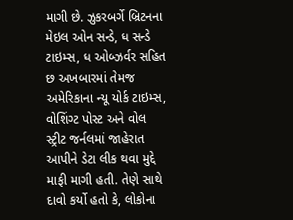માગી છે. ઝુકરબર્ગે બ્રિટનના મેઇલ ઓન સન્ડે, ધ સન્ડે ટાઇમ્સ, ધ ઓબ્ઝર્વર સહિત છ અખબારમાં તેમજ અમેરિકાના ન્યૂ યોર્ક ટાઇમ્સ, વોશિંગ્ટ પોસ્ટ અને વોલ સ્ટ્રીટ જર્નલમાં જાહેરાત આપીને ડેટા લીક થવા મુદ્દે માફી માગી હતી. તેણે સાથે દાવો કર્યો હતો કે, લોકોના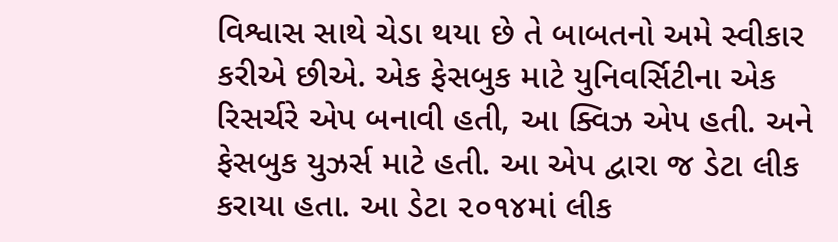વિશ્વાસ સાથે ચેડા થયા છે તે બાબતનો અમે સ્વીકાર કરીએ છીએ. એક ફેસબુક માટે યુનિવર્સિટીના એક રિસર્ચરે એપ બનાવી હતી, આ ક્વિઝ એપ હતી. અને ફેસબુક યુઝર્સ માટે હતી. આ એપ દ્વારા જ ડેટા લીક કરાયા હતા. આ ડેટા ૨૦૧૪માં લીક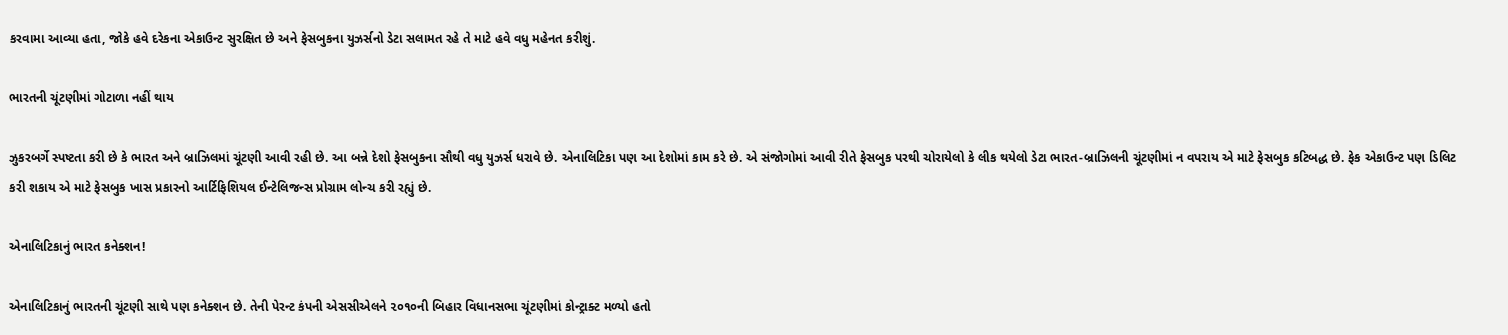કરવામા આવ્યા હતા, જોકે હવે દરેકના એકાઉન્ટ સુરક્ષિત છે અને ફેસબુકના યુઝર્સનો ડેટા સલામત રહે તે માટે હવે વધુ મહેનત કરીશું.

ભારતની ચૂંટણીમાં ગોટાળા નહીં થાય

ઝુકરબર્ગે સ્પષ્ટતા કરી છે કે ભારત અને બ્રાઝિલમાં ચૂંટણી આવી રહી છે. આ બન્ને દેશો ફેસબુકના સૌથી વધુ યુઝર્સ ધરાવે છે. એનાલિટિકા પણ આ દેશોમાં કામ કરે છે. એ સંજોગોમાં આવી રીતે ફેસબુક પરથી ચોરાયેલો કે લીક થયેલો ડેટા ભારત-બ્રાઝિલની ચૂંટણીમાં ન વપરાય એ માટે ફેસબુક કટિબદ્ધ છે. ફેક એકાઉન્ટ પણ ડિલિટ કરી શકાય એ માટે ફેસબુક ખાસ પ્રકારનો આર્ટિફિશિયલ ઈન્ટેલિજન્સ પ્રોગ્રામ લોન્ચ કરી રહ્યું છે.

એનાલિટિકાનું ભારત કનેક્શન!

એનાલિટિકાનું ભારતની ચૂંટણી સાથે પણ કનેક્શન છે. તેની પેરન્ટ કંપની એસસીએલને ૨૦૧૦ની બિહાર વિધાનસભા ચૂંટણીમાં કોન્ટ્રાક્ટ મળ્યો હતો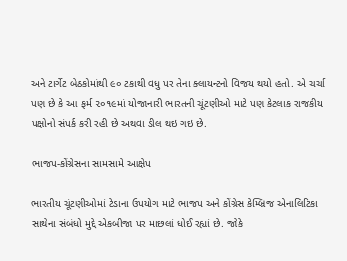અને ટાર્ગેટ બેઠકોમાંથી ૯૦ ટકાથી વધુ પર તેના ક્લાયન્ટનો વિજય થયો હતો. એ ચર્ચા પણ છે કે આ ફર્મ ૨૦૧૯માં યોજાનારી ભારતની ચૂંટણીઓ માટે પણ કેટલાક રાજકીય પક્ષોનો સંપર્ક કરી રહી છે અથવા ડીલ થઇ ગઇ છે.

ભાજપ-કોંગ્રેસના સામસામે આક્ષેપ

ભારતીય ચૂંટણીઓમાં ટેડાના ઉપયોગ માટે ભાજપ અને કોંગ્રેસ કેમ્બ્રિજ એનાલિટિકા સાથેના સંબંધો મુદ્દે એકબીજા પર માછલાં ધોઈ રહ્યાં છે. જોકે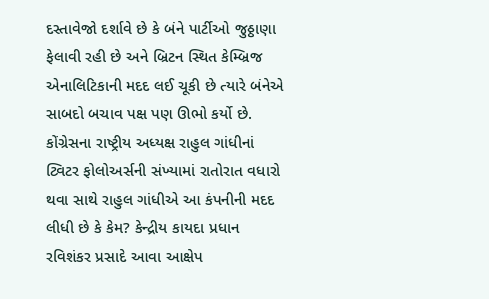દસ્તાવેજો દર્શાવે છે કે બંને પાર્ટીઓ જુઠ્ઠાણા ફેલાવી રહી છે અને બ્રિટન સ્થિત કેમ્બ્રિજ એનાલિટિકાની મદદ લઈ ચૂકી છે ત્યારે બંનેએ સાબદો બચાવ પક્ષ પણ ઊભો કર્યો છે. કોંગ્રેસના રાષ્ટ્રીય અધ્યક્ષ રાહુલ ગાંધીનાં ટ્વિટર ફોલોઅર્સની સંખ્યામાં રાતોરાત વધારો થવા સાથે રાહુલ ગાંધીએ આ કંપનીની મદદ લીધી છે કે કેમ? કેન્દ્રીય કાયદા પ્રધાન રવિશંકર પ્રસાદે આવા આક્ષેપ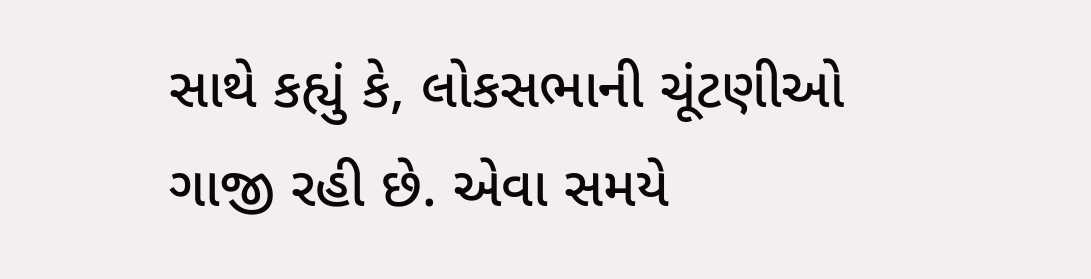સાથે કહ્યું કે, લોકસભાની ચૂંટણીઓ ગાજી રહી છે. એવા સમયે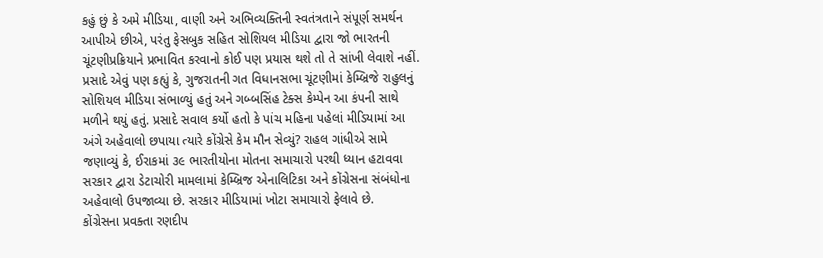કહું છું કે અમે મીડિયા, વાણી અને અભિવ્યક્તિની સ્વતંત્રતાને સંપૂર્ણ સમર્થન આપીએ છીએ, પરંતુ ફેસબુક સહિત સોશિયલ મીડિયા દ્વારા જો ભારતની ચૂંટણીપ્રક્રિયાને પ્રભાવિત કરવાનો કોઈ પણ પ્રયાસ થશે તો તે સાંખી લેવાશે નહીં.
પ્રસાદે એવું પણ કહ્યું કે, ગુજરાતની ગત વિધાનસભા ચૂંટણીમાં કેમ્બ્રિજે રાહુલનું સોશિયલ મીડિયા સંભાળ્યું હતું અને ગબ્બસિંહ ટેક્સ કેમ્પેન આ કંપની સાથે મળીને થયું હતું. પ્રસાદે સવાલ કર્યો હતો કે પાંચ મહિના પહેલાં મીડિયામાં આ અંગે અહેવાલો છપાયા ત્યારે કોંગ્રેસે કેમ મૌન સેવ્યું? રાહલ ગાંધીએ સામે જણાવ્યું કે, ઈરાકમાં ૩૯ ભારતીયોના મોતના સમાચારો પરથી ધ્યાન હટાવવા સરકાર દ્વારા ડેટાચોરી મામલામાં કેમ્બ્રિજ એનાલિટિકા અને કોંગ્રેસના સંબંધોના અહેવાલો ઉપજાવ્યા છે. સરકાર મીડિયામાં ખોટા સમાચારો ફેલાવે છે.
કોંગ્રેસના પ્રવક્તા રણદીપ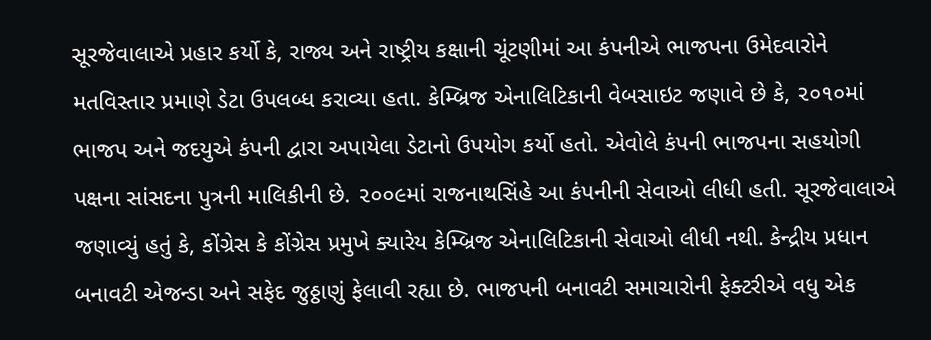સૂરજેવાલાએ પ્રહાર કર્યો કે, રાજ્ય અને રાષ્ટ્રીય કક્ષાની ચૂંટણીમાં આ કંપનીએ ભાજપના ઉમેદવારોને મતવિસ્તાર પ્રમાણે ડેટા ઉપલબ્ધ કરાવ્યા હતા. કેમ્બ્રિજ એનાલિટિકાની વેબસાઇટ જણાવે છે કે, ૨૦૧૦માં ભાજપ અને જદયુએ કંપની દ્વારા અપાયેલા ડેટાનો ઉપયોગ કર્યો હતો. એવોલે કંપની ભાજપના સહયોગી પક્ષના સાંસદના પુત્રની માલિકીની છે. ૨૦૦૯માં રાજનાથસિંહે આ કંપનીની સેવાઓ લીધી હતી. સૂરજેવાલાએ જણાવ્યું હતું કે, કોંગ્રેસ કે કોંગ્રેસ પ્રમુખે ક્યારેય કેમ્બ્રિજ એનાલિટિકાની સેવાઓ લીધી નથી. કેન્દ્રીય પ્રધાન બનાવટી એજન્ડા અને સફેદ જુઠ્ઠાણું ફેલાવી રહ્યા છે. ભાજપની બનાવટી સમાચારોની ફેક્ટરીએ વધુ એક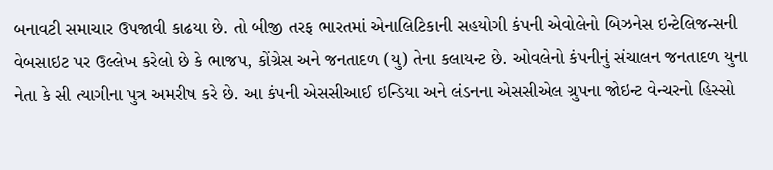બનાવટી સમાચાર ઉપજાવી કાઢયા છે. તો બીજી તરફ ભારતમાં એનાલિટિકાની સહયોગી કંપની એવોલેનો બિઝનેસ ઇન્ટેલિજન્સની વેબસાઇટ પર ઉલ્લેખ કરેલો છે કે ભાજપ, કોંગ્રેસ અને જનતાદળ (યુ) તેના કલાયન્ટ છે. ઓવલેનો કંપનીનું સંચાલન જનતાદળ યુના નેતા કે સી ત્યાગીના પુત્ર અમરીષ કરે છે. આ કંપની એસસીઆઈ ઇન્ડિયા અને લંડનના એસસીએલ ગ્રુપના જોઇન્ટ વેન્ચરનો હિસ્સો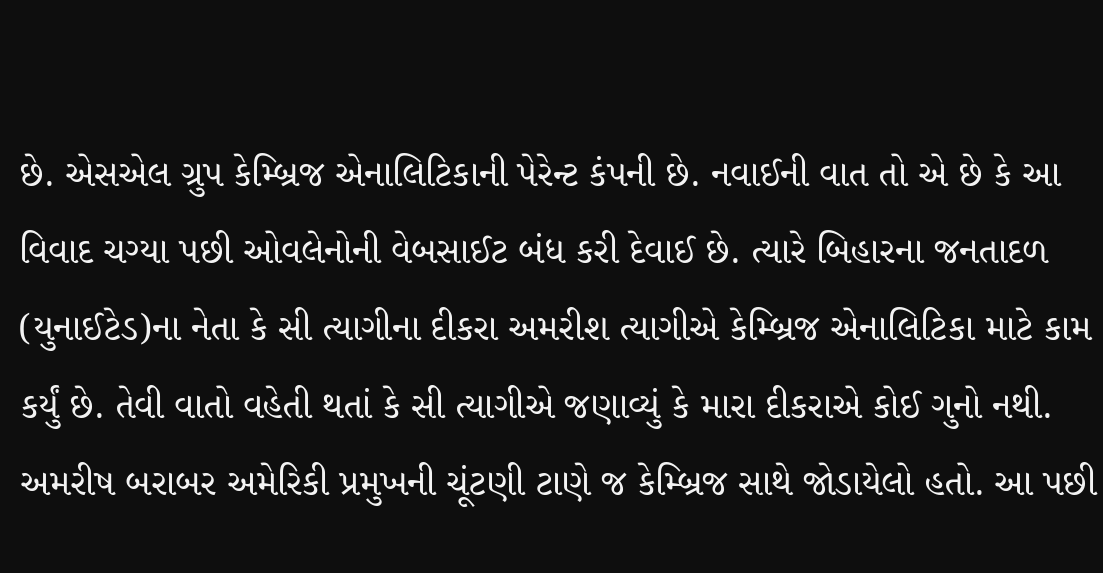છે. એસએલ ગ્રુપ કેમ્બ્રિજ એનાલિટિકાની પેરેન્ટ કંપની છે. નવાઈની વાત તો એ છે કે આ વિવાદ ચગ્યા પછી ઓવલેનોની વેબસાઈટ બંધ કરી દેવાઈ છે. ત્યારે બિહારના જનતાદળ (યુનાઈટેડ)ના નેતા કે સી ત્યાગીના દીકરા અમરીશ ત્યાગીએ કેમ્બ્રિજ એનાલિટિકા માટે કામ કર્યું છે. તેવી વાતો વહેતી થતાં કે સી ત્યાગીએ જણાવ્યું કે મારા દીકરાએ કોઈ ગુનો નથી. અમરીષ બરાબર અમેરિકી પ્રમુખની ચૂંટણી ટાણે જ કેમ્બ્રિજ સાથે જોડાયેલો હતો. આ પછી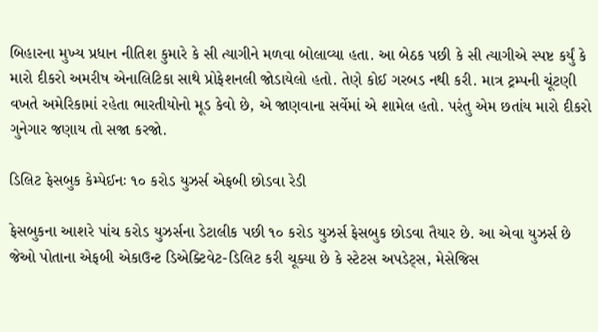બિહારના મુખ્ય પ્રધાન નીતિશ કુમારે કે સી ત્યાગીને મળવા બોલાવ્યા હતા. આ બેઠક પછી કે સી ત્યાગીએ સ્પષ્ટ કર્યું કે મારો દીકરો અમરીષ એનાલિટિકા સાથે પ્રોફેશનલી જોડાયેલો હતો. તેણે કોઈ ગરબડ નથી કરી. માત્ર ટ્રમ્પની ચૂંટણી વખતે અમેરિકામાં રહેતા ભારતીયોનો મૂડ કેવો છે, એ જાણવાના સર્વેમાં એ શામેલ હતો. પરંતુ એમ છતાંય મારો દીકરો ગુનેગાર જણાય તો સજા કરજો.

ડિલિટ ફેસબુક કેમ્પેઈનઃ ૧૦ કરોડ યુઝર્સ એફબી છોડવા રેડી

ફેસબુકના આશરે પાંચ કરોડ યુઝર્સના ડેટાલીક પછી ૧૦ કરોડ યુઝર્સ ફેસબુક છોડવા તૈયાર છે. આ એવા યુઝર્સ છે જેઓ પોતાના એફબી એકાઉન્ટ ડિએક્ટિવેટ-ડિલિટ કરી ચૂક્યા છે કે સ્ટેટસ અપડેટ્સ, મેસેજિસ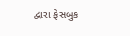દ્વારા ફેસબુક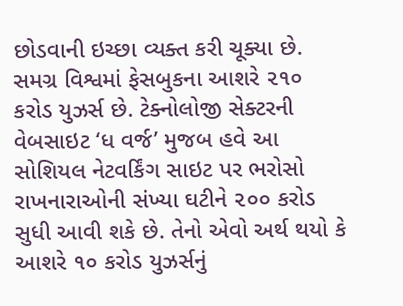છોડવાની ઇચ્છા વ્યક્ત કરી ચૂક્યા છે. સમગ્ર વિશ્વમાં ફેસબુકના આશરે ૨૧૦ કરોડ યુઝર્સ છે. ટેક્નોલોજી સેક્ટરની વેબસાઇટ ‘ધ વર્જ’ મુજબ હવે આ સોશિયલ નેટવર્કિંગ સાઇટ પર ભરોસો રાખનારાઓની સંખ્યા ઘટીને ૨૦૦ કરોડ સુધી આવી શકે છે. તેનો એવો અર્થ થયો કે આશરે ૧૦ કરોડ યુઝર્સનું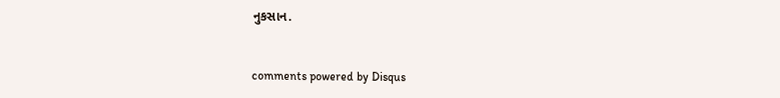નુકસાન.


comments powered by Disqus